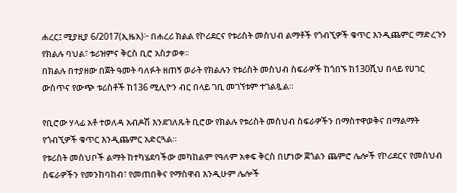ሐረር፤ ሚያዚያ 6/2017(ኢዜአ)፦ በሐረሪ ክልል የኮሪደርና የቱሪስት መስህብ ልማቶች የጎብኚዎች ቁጥር እንዲጨምር ማድረጉን የክልሉ ባህል፣ ቱሪዝምና ቅርስ ቢሮ አስታወቀ፡፡
በክልሉ በተያዘው በጀት ዓመት ባለፉት ዘጠኝ ወራት የክልሉን የቱሪስት መስህብ ስፍራዎች ከጎበኙ ከ130ሺህ በላይ የሀገር ውስጥና የውጭ ቱሪስቶች ከ136 ሚሊዮን ብር በላይ ገቢ መገኘቱም ተገልጿል።

የቢሮው ሃላፊ አቶ ተወለዳ አብዶሽ እንደገለጹት ቢሮው የክልሉ የቱሪስት መስህብ ስፍራዎችን በማስተዋወቅና በማልማት የጎብኚዎች ቁጥር እንዲጨምር አድርጓል።
የቱሪስት መስህቦች ልማት ከተካሄደባችው መካከልም የዓለም አቀፍ ቅርስ በሆነው ጀጎልን ጨምሮ ሌሎች የኮሪደርና የመስህብ ስፍራዎችን የመንከባከብ፣ የመጠበቅና የማስዋብ እንዲሁም ሌሎች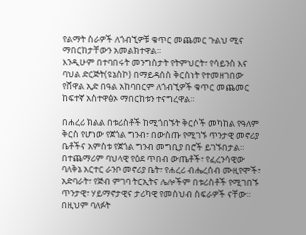የልማት ስራዎች ለጎብኚዎቹ ቁጥር መጨመር ጉልህ ሚና ማበርከታቸውን አመልክተዋል።
እንዲሁም በተባበሩት መንግስታት የትምህርት፣ የሳይንስ እና ባህል ድርጅት(ዩኔስኮ) በማይዳሰስ ቅርስነት የተመዘገበው የሸዋል ኢድ በዓል አከባበርም ለጎብኚዎች ቁጥር መጨመር ከፍተኛ አስተዋፅኦ ማበርከቱን ተናግረዋል።

በሐረሪ ክልል በቱሪስቶች ከሚጎበኙት ቅርሶች መካከል የዓለም ቅርስ የሆነው የጀጎል ግንብ፣ በውስጡ የሚገኙ ጥንታዊ መኖሪያ ቤቶችና አምስቱ የጀጎል ግንብ መግቢያ በሮች ይገኙበታል።
በተጨማሪም ባህላዊ የዕደ ጥበብ ውጤቶች፣ የፈረንሳዊው ባለቅኔ አርተር ራንቦ መኖሪያ ቤት፣ የሐረሪ ብሔረሰብ ሙዚየሞች፣ አድባራት፣ የጅብ ምገባ ትርኢትና ሌሎችም በቱሪስቶች የሚገበኙ ጥንታዊ፣ ሃይማኖታዊና ታሪካዊ የመስህብ ስፍራዎች ናቸው።
በዚህም ባለፉት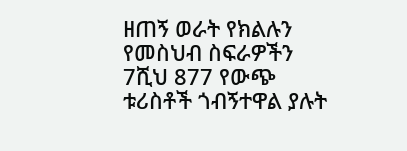ዘጠኝ ወራት የክልሉን የመስህብ ስፍራዎችን 7ሺህ 877 የውጭ ቱሪስቶች ጎብኝተዋል ያሉት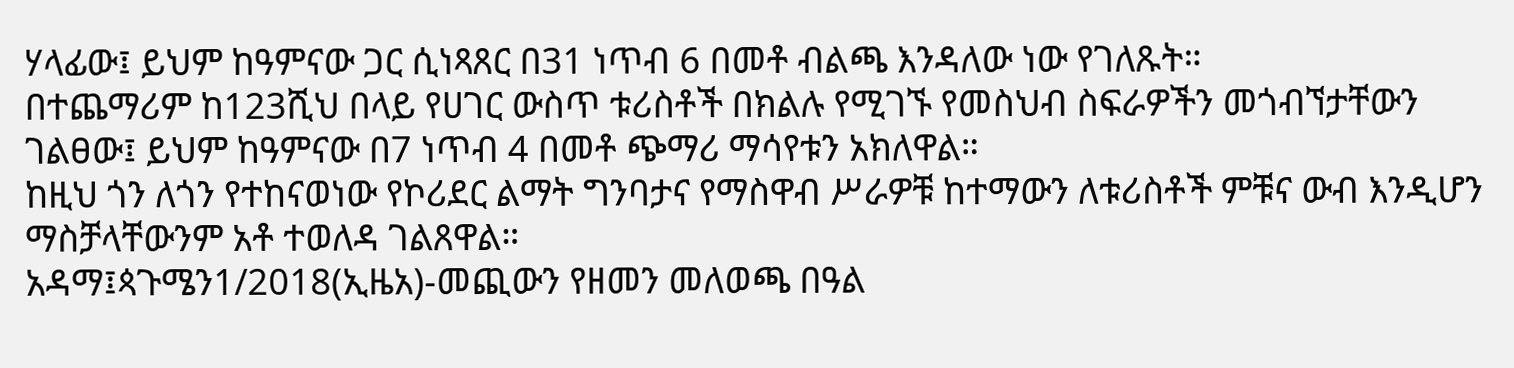ሃላፊው፤ ይህም ከዓምናው ጋር ሲነጻጸር በ31 ነጥብ 6 በመቶ ብልጫ እንዳለው ነው የገለጹት።
በተጨማሪም ከ123ሺህ በላይ የሀገር ውስጥ ቱሪስቶች በክልሉ የሚገኙ የመስህብ ስፍራዎችን መጎብኘታቸውን ገልፀው፤ ይህም ከዓምናው በ7 ነጥብ 4 በመቶ ጭማሪ ማሳየቱን አክለዋል።
ከዚህ ጎን ለጎን የተከናወነው የኮሪደር ልማት ግንባታና የማስዋብ ሥራዎቹ ከተማውን ለቱሪስቶች ምቹና ውብ እንዲሆን ማስቻላቸውንም አቶ ተወለዳ ገልጸዋል።
አዳማ፤ጳጉሜን1/2018(ኢዜአ)-መጪውን የዘመን መለወጫ በዓል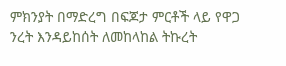ምክንያት በማድረግ በፍጆታ ምርቶች ላይ የዋጋ ንረት እንዳይከሰት ለመከላከል ትኩረት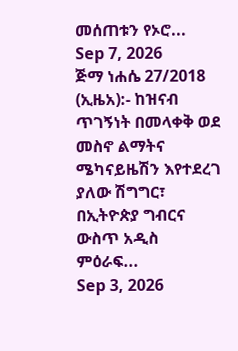መሰጠቱን የኦሮ...
Sep 7, 2026
ጅማ ነሐሴ 27/2018 (ኢዜአ):- ከዝናብ ጥገኝነት በመላቀቅ ወደ መስኖ ልማትና ሜካናይዜሽን እየተደረገ ያለው ሽግግር፣ በኢትዮጵያ ግብርና ውስጥ አዲስ ምዕራፍ...
Sep 3, 2026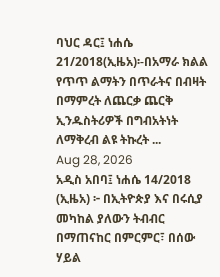ባህር ዳር፤ ነሐሴ 21/2018(ኢዜአ)፡-በአማራ ክልል የጥጥ ልማትን በጥራትና በብዛት በማምረት ለጨርቃ ጨርቅ ኢንዱስትሪዎች በግብአትነት ለማቅረብ ልዩ ትኩረት ...
Aug 28, 2026
አዲስ አበባ፤ ነሐሴ 14/2018 (ኢዜአ) ፦ በኢትዮጵያ እና በሩሲያ መካከል ያለውን ትብብር በማጠናከር በምርምር፣ በሰው ሃይል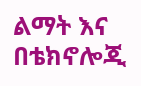ልማት እና በቴክኖሎጂ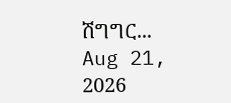ሽግግር...
Aug 21, 2026